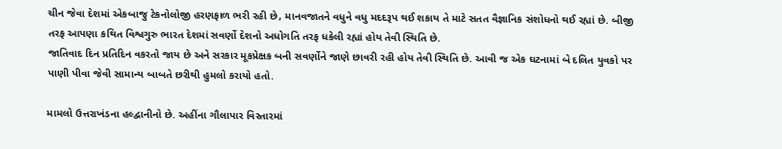ચીન જેવા દેશમાં એકબાજુ ટેકનોલોજી હરણફાળ ભરી રહી છે, માનવજાતને વધુને વધુ મદદરૂપ થઈ શકાય તે માટે સતત વૈજ્ઞાનિક સંશોધનો થઈ રહ્યાં છે. બીજી તરફ આપણા કથિત વિશ્વગુરુ ભારત દેશમાં સવર્ણો દેશનો અધોગતિ તરફ ધકેલી રહ્યાં હોય તેવી સ્થિતિ છે.
જાતિવાદ દિન પ્રતિદિન વકરતો જાય છે અને સરકાર મૂકપ્રેક્ષક બની સવર્ણોને જાણે છાવરી રહી હોય તેવી સ્થિતિ છે. આવી જ એક ઘટનામાં બે દલિત યુવકો પર પાણી પીવા જેવી સામાન્ય બાબતે છરીથી હુમલો કરાયો હતો.

મામલો ઉત્તરાખંડના હલ્દ્વાનીનો છે. અહીંના ગૌલાપાર વિસ્તારમાં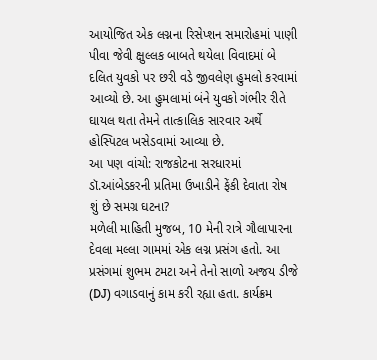આયોજિત એક લગ્નના રિસેપ્શન સમારોહમાં પાણી પીવા જેવી ક્ષુલ્લક બાબતે થયેલા વિવાદમાં બે દલિત યુવકો પર છરી વડે જીવલેણ હુમલો કરવામાં આવ્યો છે. આ હુમલામાં બંને યુવકો ગંભીર રીતે ઘાયલ થતા તેમને તાત્કાલિક સારવાર અર્થે હોસ્પિટલ ખસેડવામાં આવ્યા છે.
આ પણ વાંચો: રાજકોટના સરધારમાં ડૉ.આંબેડકરની પ્રતિમા ઉખાડીને ફેંકી દેવાતા રોષ
શું છે સમગ્ર ઘટના?
મળેલી માહિતી મુજબ, 10 મેની રાત્રે ગૌલાપારના દેવલા મલ્લા ગામમાં એક લગ્ન પ્રસંગ હતો. આ પ્રસંગમાં શુભમ ટમટા અને તેનો સાળો અજય ડીજે (DJ) વગાડવાનું કામ કરી રહ્યા હતા. કાર્યક્રમ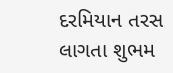દરમિયાન તરસ લાગતા શુભમ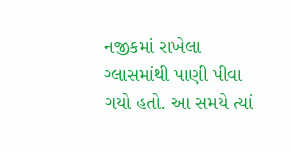નજીકમાં રાખેલા ગ્લાસમાંથી પાણી પીવા ગયો હતો. આ સમયે ત્યાં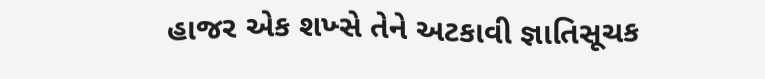હાજર એક શખ્સે તેને અટકાવી જ્ઞાતિસૂચક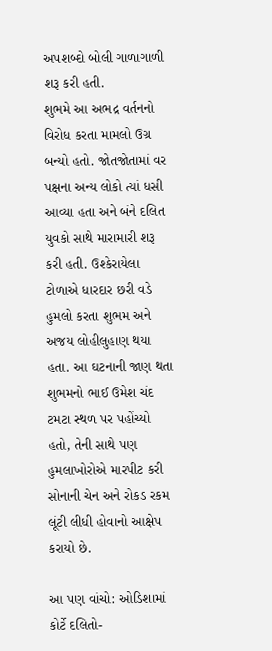અપશબ્દો બોલી ગાળાગાળી શરૂ કરી હતી.
શુભમે આ અભદ્ર વર્તનનો વિરોધ કરતા મામલો ઉગ્ર બન્યો હતો. જોતજોતામાં વર પક્ષના અન્ય લોકો ત્યાં ધસી આવ્યા હતા અને બંને દલિત યુવકો સાથે મારામારી શરૂ કરી હતી. ઉશ્કેરાયેલા ટોળાએ ધારદાર છરી વડે હુમલો કરતા શુભમ અને અજય લોહીલુહાણ થયા હતા. આ ઘટનાની જાણ થતા શુભમનો ભાઈ ઉમેશ ચંદ ટમટા સ્થળ પર પહોંચ્યો હતો, તેની સાથે પણ હુમલાખોરોએ મારપીટ કરી સોનાની ચેન અને રોકડ રકમ લૂંટી લીધી હોવાનો આક્ષેપ કરાયો છે.

આ પણ વાંચો: ઓડિશામાં કોર્ટે દલિતો-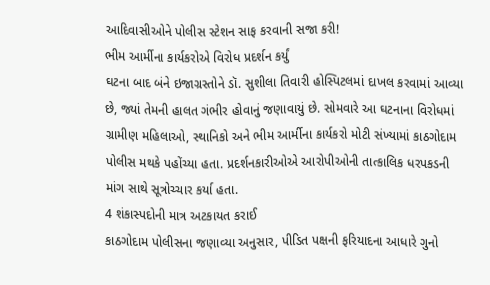આદિવાસીઓને પોલીસ સ્ટેશન સાફ કરવાની સજા કરી!
ભીમ આર્મીના કાર્યકરોએ વિરોધ પ્રદર્શન કર્યું
ઘટના બાદ બંને ઇજાગ્રસ્તોને ડૉ. સુશીલા તિવારી હોસ્પિટલમાં દાખલ કરવામાં આવ્યા છે, જ્યાં તેમની હાલત ગંભીર હોવાનું જણાવાયું છે. સોમવારે આ ઘટનાના વિરોધમાં ગ્રામીણ મહિલાઓ, સ્થાનિકો અને ભીમ આર્મીના કાર્યકરો મોટી સંખ્યામાં કાઠગોદામ પોલીસ મથકે પહોંચ્યા હતા. પ્રદર્શનકારીઓએ આરોપીઓની તાત્કાલિક ધરપકડની માંગ સાથે સૂત્રોચ્ચાર કર્યા હતા.
4 શંકાસ્પદોની માત્ર અટકાયત કરાઈ
કાઠગોદામ પોલીસના જણાવ્યા અનુસાર, પીડિત પક્ષની ફરિયાદના આધારે ગુનો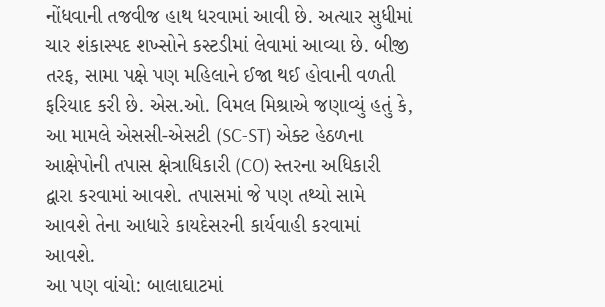નોંધવાની તજવીજ હાથ ધરવામાં આવી છે. અત્યાર સુધીમાં ચાર શંકાસ્પદ શખ્સોને કસ્ટડીમાં લેવામાં આવ્યા છે. બીજી તરફ, સામા પક્ષે પણ મહિલાને ઈજા થઈ હોવાની વળતી ફરિયાદ કરી છે. એસ.ઓ. વિમલ મિશ્રાએ જણાવ્યું હતું કે, આ મામલે એસસી-એસટી (SC-ST) એક્ટ હેઠળના આક્ષેપોની તપાસ ક્ષેત્રાધિકારી (CO) સ્તરના અધિકારી દ્વારા કરવામાં આવશે. તપાસમાં જે પણ તથ્યો સામે આવશે તેના આધારે કાયદેસરની કાર્યવાહી કરવામાં આવશે.
આ પણ વાંચો: બાલાઘાટમાં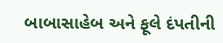બાબાસાહેબ અને ફૂલે દંપતીની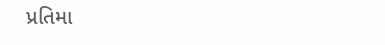પ્રતિમા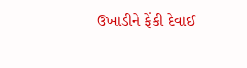ઉખાડીને ફેંકી દેવાઈ